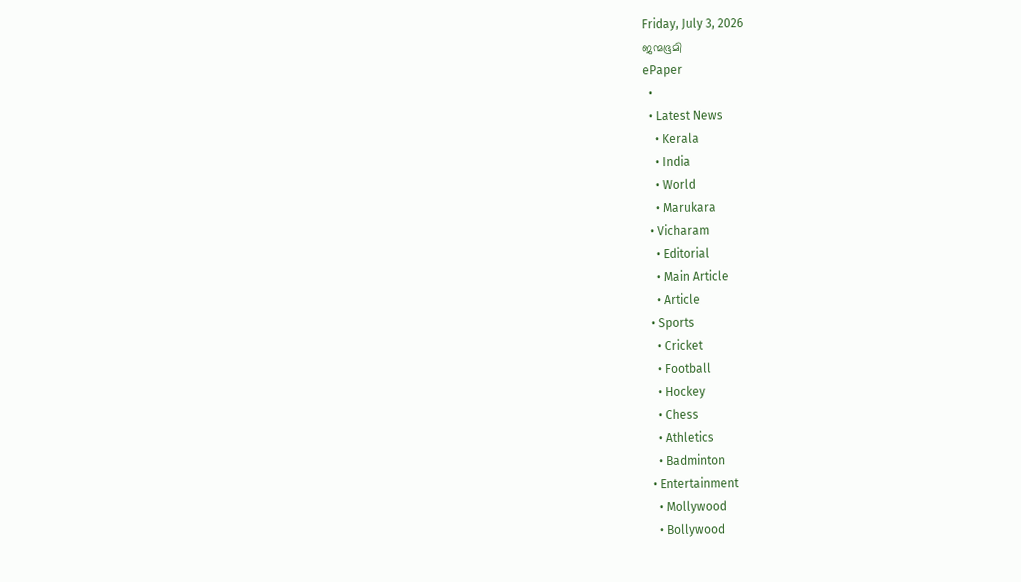Friday, July 3, 2026
ജന്മഭൂമി
ePaper
  •
  • Latest News
    • Kerala
    • India
    • World
    • Marukara
  • Vicharam
    • Editorial
    • Main Article
    • Article
  • Sports
    • Cricket
    • Football
    • Hockey
    • Chess
    • Athletics
    • Badminton
  • Entertainment
    • Mollywood
    • Bollywood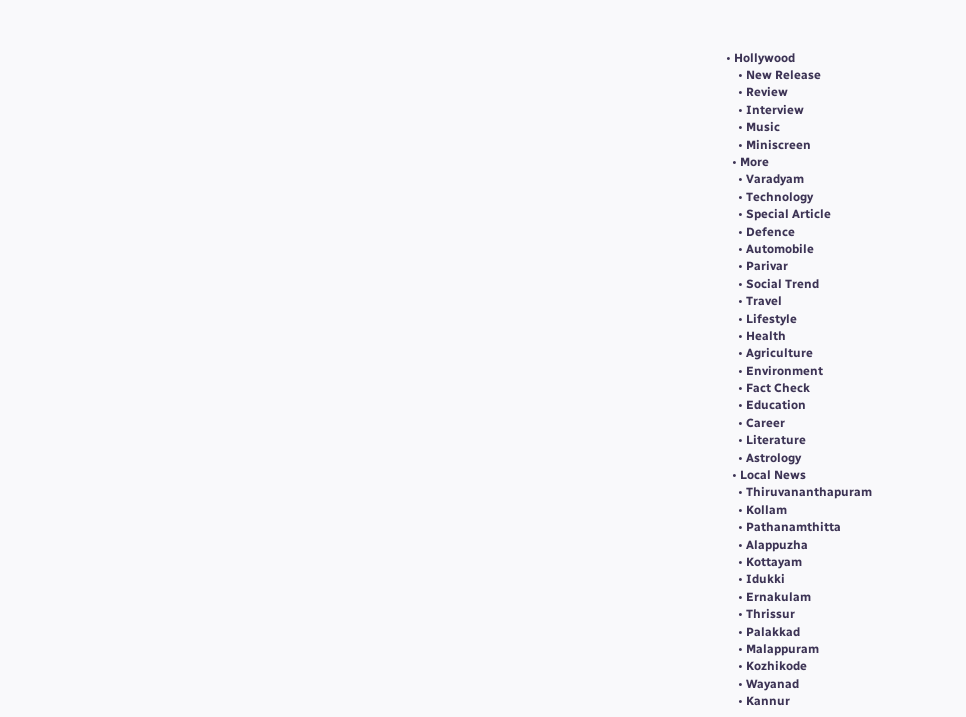• Hollywood
    • New Release
    • Review
    • Interview
    • Music
    • Miniscreen
  • More
    • Varadyam
    • Technology
    • Special Article
    • Defence
    • Automobile
    • Parivar
    • Social Trend
    • Travel
    • Lifestyle
    • Health
    • Agriculture
    • Environment
    • Fact Check
    • Education
    • Career
    • Literature
    • Astrology
  • Local News
    • Thiruvananthapuram
    • Kollam
    • Pathanamthitta
    • Alappuzha
    • Kottayam
    • Idukki
    • Ernakulam
    • Thrissur
    • Palakkad
    • Malappuram
    • Kozhikode
    • Wayanad
    • Kannur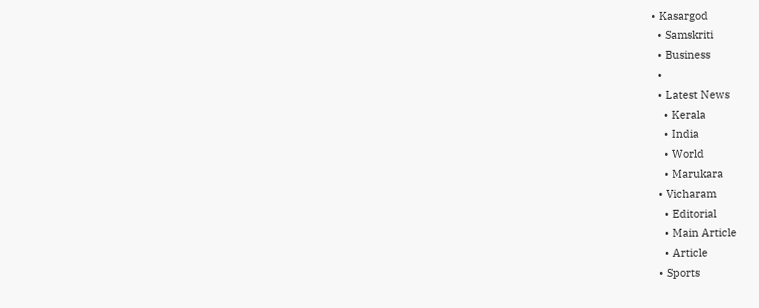• Kasargod
  • Samskriti
  • Business
  •
  • Latest News
    • Kerala
    • India
    • World
    • Marukara
  • Vicharam
    • Editorial
    • Main Article
    • Article
  • Sports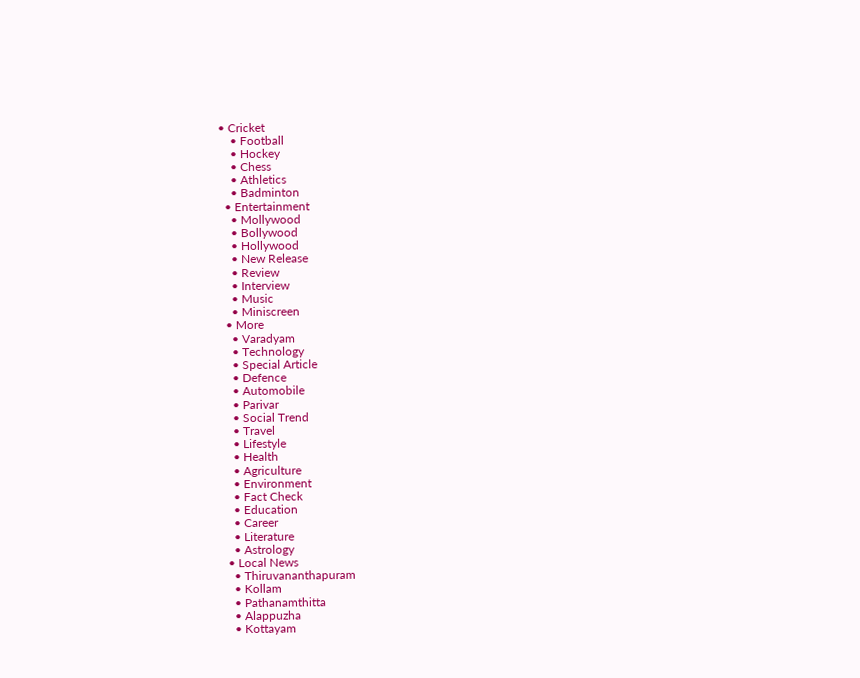• Cricket
    • Football
    • Hockey
    • Chess
    • Athletics
    • Badminton
  • Entertainment
    • Mollywood
    • Bollywood
    • Hollywood
    • New Release
    • Review
    • Interview
    • Music
    • Miniscreen
  • More
    • Varadyam
    • Technology
    • Special Article
    • Defence
    • Automobile
    • Parivar
    • Social Trend
    • Travel
    • Lifestyle
    • Health
    • Agriculture
    • Environment
    • Fact Check
    • Education
    • Career
    • Literature
    • Astrology
  • Local News
    • Thiruvananthapuram
    • Kollam
    • Pathanamthitta
    • Alappuzha
    • Kottayam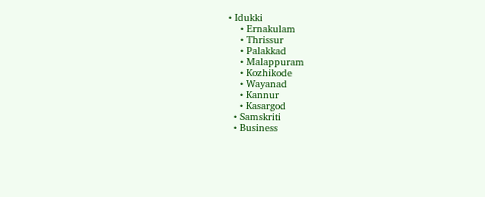• Idukki
    • Ernakulam
    • Thrissur
    • Palakkad
    • Malappuram
    • Kozhikode
    • Wayanad
    • Kannur
    • Kasargod
  • Samskriti
  • Business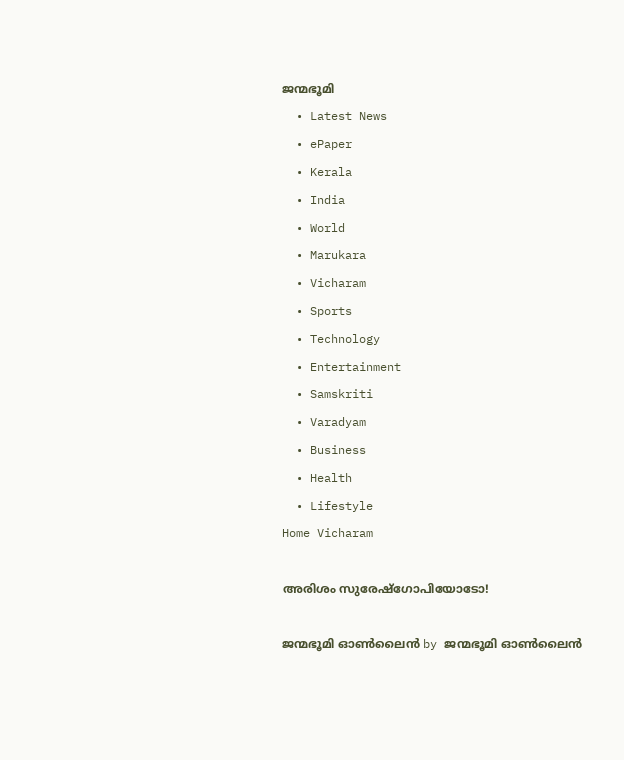ജന്മഭൂമി
  • Latest News
  • ePaper
  • Kerala
  • India
  • World
  • Marukara
  • Vicharam
  • Sports
  • Technology
  • Entertainment
  • Samskriti
  • Varadyam
  • Business
  • Health
  • Lifestyle
Home Vicharam

അരിശം സുരേഷ്‌ഗോപിയോടോ!

ജന്മഭൂമി ഓണ്‍ലൈന്‍ by ജന്മഭൂമി ഓണ്‍ലൈന്‍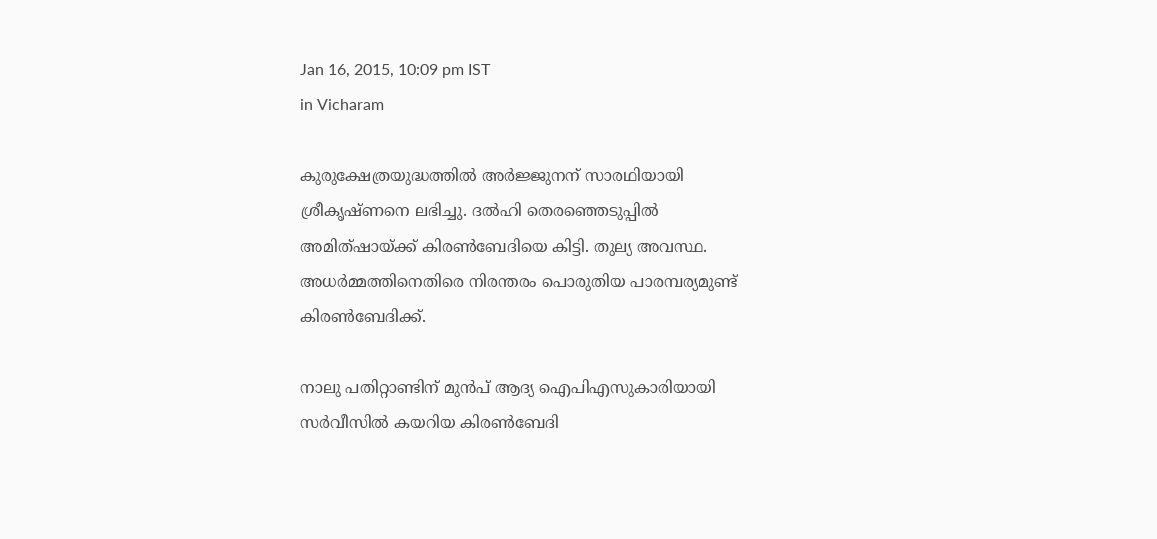Jan 16, 2015, 10:09 pm IST
in Vicharam

കുരുക്ഷേത്രയുദ്ധത്തില്‍ അര്‍ജ്ജുനന് സാരഥിയായി ശ്രീകൃഷ്ണനെ ലഭിച്ചു. ദല്‍ഹി തെരഞ്ഞെടുപ്പില്‍ അമിത്ഷായ്‌ക്ക് കിരണ്‍ബേദിയെ കിട്ടി. തുല്യ അവസ്ഥ. അധര്‍മ്മത്തിനെതിരെ നിരന്തരം പൊരുതിയ പാരമ്പര്യമുണ്ട് കിരണ്‍ബേദിക്ക്.

നാലു പതിറ്റാണ്ടിന് മുന്‍പ് ആദ്യ ഐപിഎസുകാരിയായി സര്‍വീസില്‍ കയറിയ കിരണ്‍ബേദി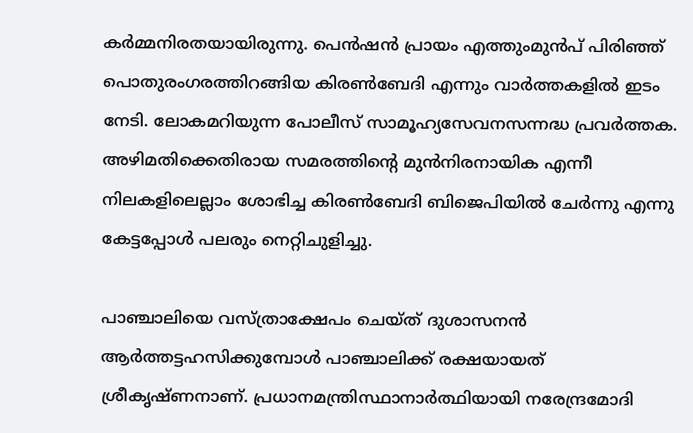കര്‍മ്മനിരതയായിരുന്നു. പെന്‍ഷന്‍ പ്രായം എത്തുംമുന്‍പ് പിരിഞ്ഞ് പൊതുരംഗരത്തിറങ്ങിയ കിരണ്‍ബേദി എന്നും വാര്‍ത്തകളില്‍ ഇടം നേടി. ലോകമറിയുന്ന പോലീസ് സാമൂഹ്യസേവനസന്നദ്ധ പ്രവര്‍ത്തക. അഴിമതിക്കെതിരായ സമരത്തിന്റെ മുന്‍നിരനായിക എന്നീ നിലകളിലെല്ലാം ശോഭിച്ച കിരണ്‍ബേദി ബിജെപിയില്‍ ചേര്‍ന്നു എന്നു കേട്ടപ്പോള്‍ പലരും നെറ്റിചുളിച്ചു.

പാഞ്ചാലിയെ വസ്ത്രാക്ഷേപം ചെയ്ത് ദുശാസനന്‍ ആര്‍ത്തട്ടഹസിക്കുമ്പോള്‍ പാഞ്ചാലിക്ക് രക്ഷയായത് ശ്രീകൃഷ്ണനാണ്. പ്രധാനമന്ത്രിസ്ഥാനാര്‍ത്ഥിയായി നരേന്ദ്രമോദി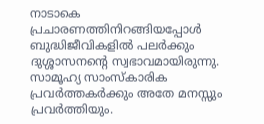നാടാകെ പ്രചാരണത്തിനിറങ്ങിയപ്പോള്‍ ബുദ്ധിജീവികളില്‍ പലര്‍ക്കും ദുശ്ശാസനന്റെ സ്വഭാവമായിരുന്നു. സാമൂഹ്യ സാംസ്‌കാരിക പ്രവര്‍ത്തകര്‍ക്കും അതേ മനസ്സും പ്രവര്‍ത്തിയും.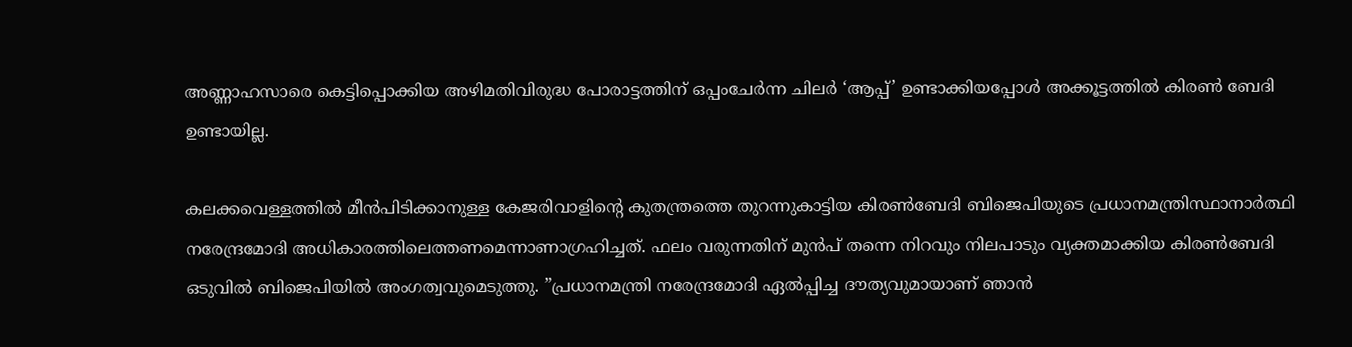അണ്ണാഹസാരെ കെട്ടിപ്പൊക്കിയ അഴിമതിവിരുദ്ധ പോരാട്ടത്തിന് ഒപ്പംചേര്‍ന്ന ചിലര്‍ ‘ആപ്പ്’ ഉണ്ടാക്കിയപ്പോള്‍ അക്കൂട്ടത്തില്‍ കിരണ്‍ ബേദി ഉണ്ടായില്ല.

കലക്കവെള്ളത്തില്‍ മീന്‍പിടിക്കാനുള്ള കേജരിവാളിന്റെ കുതന്ത്രത്തെ തുറന്നുകാട്ടിയ കിരണ്‍ബേദി ബിജെപിയുടെ പ്രധാനമന്ത്രിസ്ഥാനാര്‍ത്ഥി നരേന്ദ്രമോദി അധികാരത്തിലെത്തണമെന്നാണാഗ്രഹിച്ചത്. ഫലം വരുന്നതിന് മുന്‍പ് തന്നെ നിറവും നിലപാടും വ്യക്തമാക്കിയ കിരണ്‍ബേദി ഒടുവില്‍ ബിജെപിയില്‍ അംഗത്വവുമെടുത്തു. ”പ്രധാനമന്ത്രി നരേന്ദ്രമോദി ഏല്‍പ്പിച്ച ദൗത്യവുമായാണ് ഞാന്‍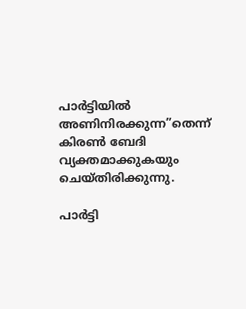പാര്‍ട്ടിയില്‍ അണിനിരക്കുന്ന”തെന്ന് കിരണ്‍ ബേദി വ്യക്തമാക്കുകയും ചെയ്തിരിക്കുന്നു.

പാര്‍ട്ടി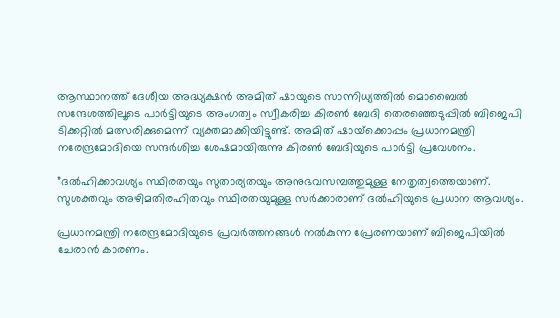ആസ്ഥാനത്ത് ദേശീയ അദ്ധ്യക്ഷന്‍ അമിത് ഷായുടെ സാന്നിധ്യത്തില്‍ മൊബൈല്‍ സന്ദേശത്തിലൂടെ പാര്‍ട്ടിയുടെ അംഗത്വം സ്വീകരിച്ച കിരണ്‍ ബേദി തെരഞ്ഞെടുപ്പില്‍ ബിജെപി ടിക്കറ്റില്‍ മത്സരിക്കുമെന്ന് വ്യക്തമാക്കിയിട്ടുണ്ട്. അമിത് ഷായ്‌ക്കൊപ്പം പ്രധാനമന്ത്രി നരേന്ദ്രമോദിയെ സന്ദര്‍ശിച്ച ശേഷമായിരുന്നു കിരണ്‍ ബേദിയുടെ പാര്‍ട്ടി പ്രവേശനം.

”ദല്‍ഹിക്കാവശ്യം സ്ഥിരതയും സുതാര്യതയും അനുഭവസമ്പത്തുമുള്ള നേതൃത്വത്തെയാണ്. സുശക്തവും അഴിമതിരഹിതവും സ്ഥിരതയുമുള്ള സര്‍ക്കാരാണ് ദല്‍ഹിയുടെ പ്രധാന ആവശ്യം.

പ്രധാനമന്ത്രി നരേന്ദ്രമോദിയുടെ പ്രവര്‍ത്തനങ്ങള്‍ നല്‍കുന്ന പ്രേരണയാണ് ബിജെപിയില്‍ ചേരാന്‍ കാരണം.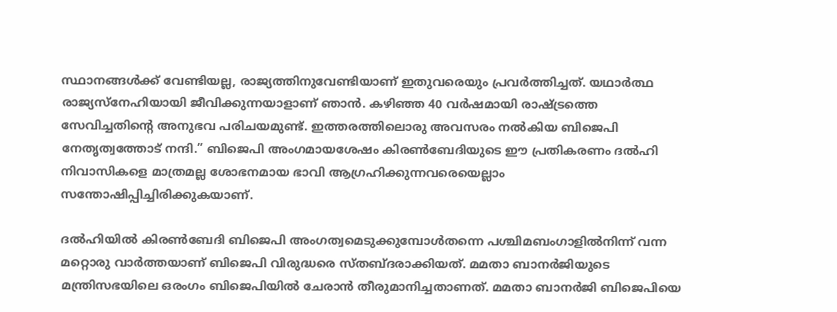സ്ഥാനങ്ങള്‍ക്ക് വേണ്ടിയല്ല, രാജ്യത്തിനുവേണ്ടിയാണ് ഇതുവരെയും പ്രവര്‍ത്തിച്ചത്. യഥാര്‍ത്ഥ രാജ്യസ്‌നേഹിയായി ജീവിക്കുന്നയാളാണ് ഞാന്‍. കഴിഞ്ഞ 40 വര്‍ഷമായി രാഷ്‌ട്രത്തെ സേവിച്ചതിന്റെ അനുഭവ പരിചയമുണ്ട്. ഇത്തരത്തിലൊരു അവസരം നല്‍കിയ ബിജെപി നേതൃത്വത്തോട് നന്ദി.” ബിജെപി അംഗമായശേഷം കിരണ്‍ബേദിയുടെ ഈ പ്രതികരണം ദല്‍ഹി നിവാസികളെ മാത്രമല്ല ശോഭനമായ ഭാവി ആഗ്രഹിക്കുന്നവരെയെല്ലാം സന്തോഷിപ്പിച്ചിരിക്കുകയാണ്.

ദല്‍ഹിയില്‍ കിരണ്‍ബേദി ബിജെപി അംഗത്വമെടുക്കുമ്പോള്‍തന്നെ പശ്ചിമബംഗാളില്‍നിന്ന് വന്ന മറ്റൊരു വാര്‍ത്തയാണ് ബിജെപി വിരുദ്ധരെ സ്തബ്ദരാക്കിയത്. മമതാ ബാനര്‍ജിയുടെ മന്ത്രിസഭയിലെ ഒരംഗം ബിജെപിയില്‍ ചേരാന്‍ തീരുമാനിച്ചതാണത്. മമതാ ബാനര്‍ജി ബിജെപിയെ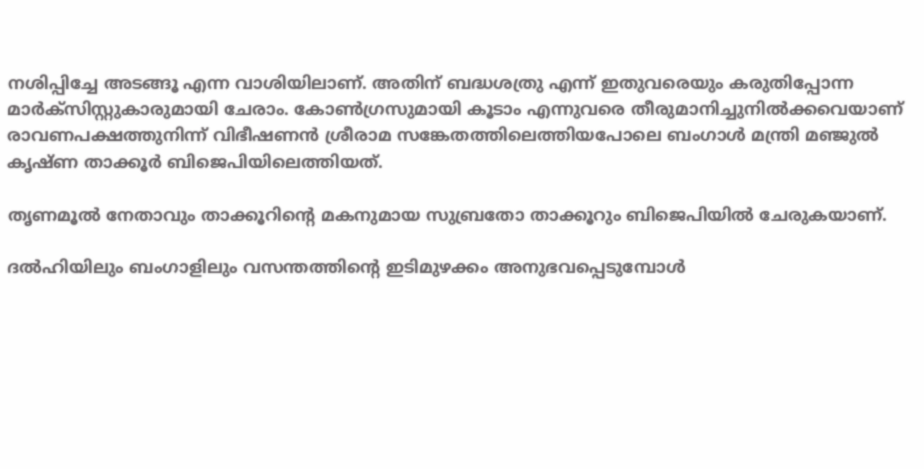നശിപ്പിച്ചേ അടങ്ങൂ എന്ന വാശിയിലാണ്. അതിന് ബദ്ധശത്രു എന്ന് ഇതുവരെയും കരുതിപ്പോന്ന മാര്‍ക്‌സിസ്റ്റുകാരുമായി ചേരാം. കോണ്‍ഗ്രസുമായി കൂടാം എന്നുവരെ തീരുമാനിച്ചുനില്‍ക്കവെയാണ് രാവണപക്ഷത്തുനിന്ന് വിഭീഷണന്‍ ശ്രീരാമ സങ്കേതത്തിലെത്തിയപോലെ ബംഗാള്‍ മന്ത്രി മഞ്ജുല്‍ കൃഷ്ണ താക്കൂര്‍ ബിജെപിയിലെത്തിയത്.

തൃണമൂല്‍ നേതാവും താക്കൂറിന്റെ മകനുമായ സുബ്രതോ താക്കൂറും ബിജെപിയില്‍ ചേരുകയാണ്.

ദല്‍ഹിയിലും ബംഗാളിലും വസന്തത്തിന്റെ ഇടിമുഴക്കം അനുഭവപ്പെടുമ്പോള്‍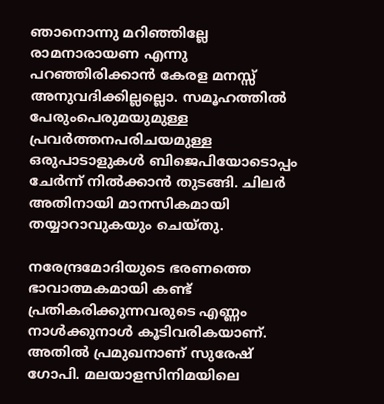ഞാനൊന്നു മറിഞ്ഞില്ലേ രാമനാരായണ എന്നു പറഞ്ഞിരിക്കാന്‍ കേരള മനസ്സ് അനുവദിക്കില്ലല്ലൊ. സമൂഹത്തില്‍ പേരുംപെരുമയുമുള്ള പ്രവര്‍ത്തനപരിചയമുള്ള ഒരുപാടാളുകള്‍ ബിജെപിയോടൊപ്പം ചേര്‍ന്ന് നില്‍ക്കാന്‍ തുടങ്ങി. ചിലര്‍ അതിനായി മാനസികമായി തയ്യാറാവുകയും ചെയ്തു.

നരേന്ദ്രമോദിയുടെ ഭരണത്തെ ഭാവാത്മകമായി കണ്ട് പ്രതികരിക്കുന്നവരുടെ എണ്ണം നാള്‍ക്കുനാള്‍ കൂടിവരികയാണ്. അതില്‍ പ്രമുഖനാണ് സുരേഷ് ഗോപി. മലയാളസിനിമയിലെ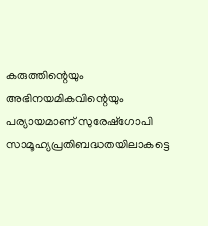കരുത്തിന്റെയും അഭിനയമികവിന്റെയും പര്യായമാണ് സുരേഷ്‌ഗോപി സാമൂഹ്യപ്രതിബദ്ധതയിലാകട്ടെ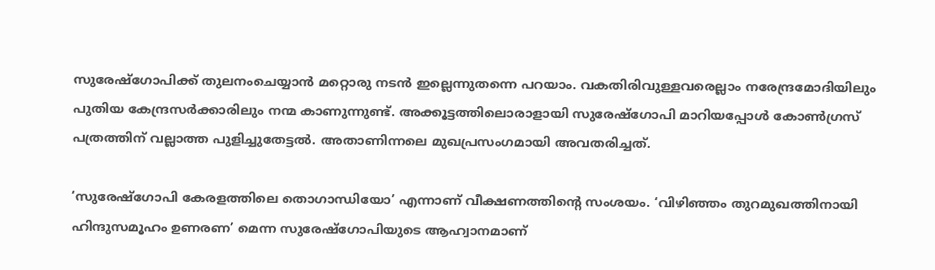സുരേഷ്‌ഗോപിക്ക് തുലനംചെയ്യാന്‍ മറ്റൊരു നടന്‍ ഇല്ലെന്നുതന്നെ പറയാം. വകതിരിവുള്ളവരെല്ലാം നരേന്ദ്രമോദിയിലും പുതിയ കേന്ദ്രസര്‍ക്കാരിലും നന്മ കാണുന്നുണ്ട്. അക്കൂട്ടത്തിലൊരാളായി സുരേഷ്‌ഗോപി മാറിയപ്പോള്‍ കോണ്‍ഗ്രസ് പത്രത്തിന് വല്ലാത്ത പുളിച്ചുതേട്ടല്‍. അതാണിന്നലെ മുഖപ്രസംഗമായി അവതരിച്ചത്.

‘സുരേഷ്‌ഗോപി കേരളത്തിലെ തൊഗാന്ധിയോ’ എന്നാണ് വീക്ഷണത്തിന്റെ സംശയം. ‘വിഴിഞ്ഞം തുറമുഖത്തിനായി ഹിന്ദുസമൂഹം ഉണരണ’ മെന്ന സുരേഷ്‌ഗോപിയുടെ ആഹ്വാനമാണ്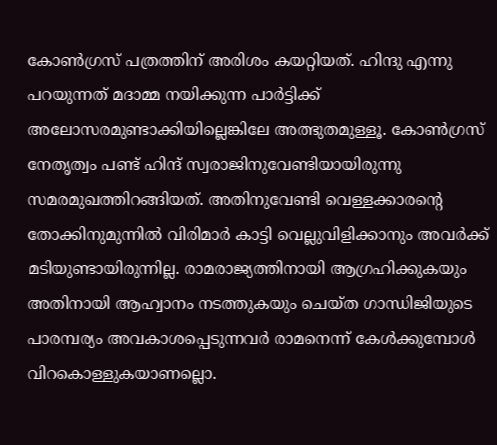കോണ്‍ഗ്രസ് പത്രത്തിന് അരിശം കയറ്റിയത്. ഹിന്ദു എന്നു പറയുന്നത് മദാമ്മ നയിക്കുന്ന പാര്‍ട്ടിക്ക് അലോസരമുണ്ടാക്കിയില്ലെങ്കിലേ അത്ഭുതമുള്ളൂ. കോണ്‍ഗ്രസ് നേതൃത്വം പണ്ട് ഹിന്ദ് സ്വരാജിനുവേണ്ടിയായിരുന്നു സമരമുഖത്തിറങ്ങിയത്. അതിനുവേണ്ടി വെള്ളക്കാരന്റെ തോക്കിനുമുന്നില്‍ വിരിമാര്‍ കാട്ടി വെല്ലുവിളിക്കാനും അവര്‍ക്ക് മടിയുണ്ടായിരുന്നില്ല. രാമരാജ്യത്തിനായി ആഗ്രഹിക്കുകയും അതിനായി ആഹ്വാനം നടത്തുകയും ചെയ്ത ഗാന്ധിജിയുടെ പാരമ്പര്യം അവകാശപ്പെടുന്നവര്‍ രാമനെന്ന് കേള്‍ക്കുമ്പോള്‍ വിറകൊള്ളുകയാണല്ലൊ.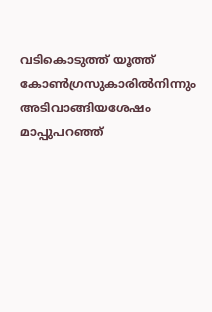വടികൊടുത്ത് യൂത്ത് കോണ്‍ഗ്രസുകാരില്‍നിന്നും അടിവാങ്ങിയശേഷം മാപ്പുപറഞ്ഞ്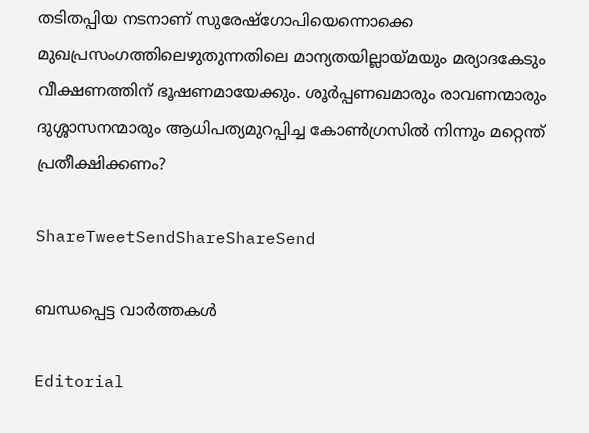തടിതപ്പിയ നടനാണ് സുരേഷ്‌ഗോപിയെന്നൊക്കെ മുഖപ്രസംഗത്തിലെഴുതുന്നതിലെ മാന്യതയില്ലായ്‌മയും മര്യാദകേടും വീക്ഷണത്തിന് ഭൂഷണമായേക്കും. ശൂര്‍പ്പണഖമാരും രാവണന്മാരും ദുശ്ശാസനന്മാരും ആധിപത്യമുറപ്പിച്ച കോണ്‍ഗ്രസില്‍ നിന്നും മറ്റെന്ത് പ്രതീക്ഷിക്കണം?

ShareTweetSendShareShareSend

ബന്ധപ്പെട്ട വാര്‍ത്തകള്‍

Editorial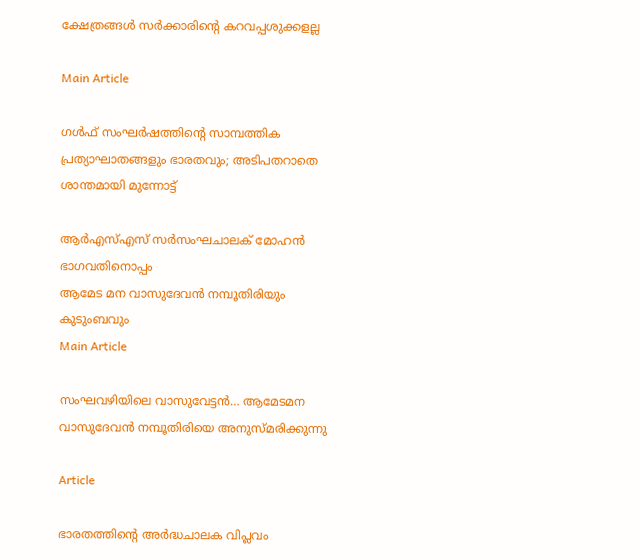ക്ഷേത്രങ്ങള്‍ സര്‍ക്കാരിന്റെ കറവപ്പശുക്കളല്ല

Main Article

ഗള്‍ഫ് സംഘര്‍ഷത്തിന്റെ സാമ്പത്തിക പ്രത്യാഘാതങ്ങളും ഭാരതവും; അടിപതറാതെ ശാന്തമായി മുന്നോട്ട്

ആര്‍എസ്എസ് സര്‍സംഘചാലക് മോഹന്‍ ഭാഗവതിനൊപ്പം
ആമേട മന വാസുദേവന്‍ നമ്പൂതിരിയും കുടുംബവും
Main Article

സംഘവഴിയിലെ വാസുവേട്ടന്‍… ആമേടമന വാസുദേവന്‍ നമ്പൂതിരിയെ അനുസ്മരിക്കുന്നു

Article

ഭാരതത്തിന്റെ അര്‍ദ്ധചാലക വിപ്ലവം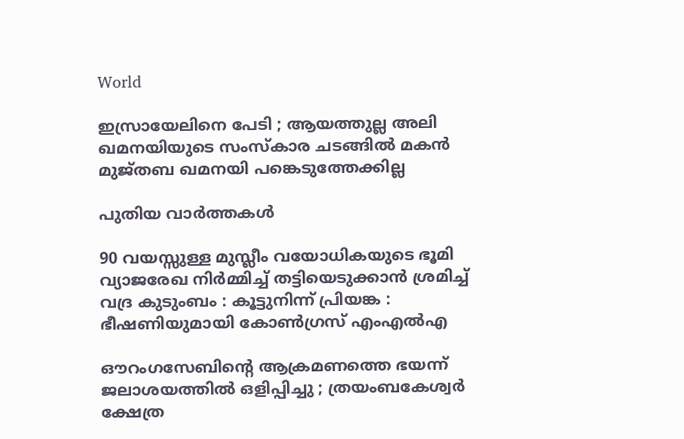World

ഇസ്രായേലിനെ പേടി ; ആയത്തുല്ല അലി ഖമനയിയുടെ സംസ്കാര ചടങ്ങിൽ മകൻ മുജ്തബ ഖമനയി പങ്കെടുത്തേക്കില്ല

പുതിയ വാര്‍ത്തകള്‍

90 വയസ്സുള്ള മുസ്ലീം വയോധികയുടെ ഭൂമി വ്യാജരേഖ നിർമ്മിച്ച് തട്ടിയെടുക്കാൻ ശ്രമിച്ച് വദ്ര കുടുംബം : കൂട്ടുനിന്ന് പ്രിയങ്ക : ഭീഷണിയുമായി കോൺഗ്രസ് എംഎൽഎ

ഔറംഗസേബിന്റെ ആക്രമണത്തെ ഭയന്ന് ജലാശയത്തിൽ ഒളിപ്പിച്ചു ; ത്രയംബകേശ്വർ ക്ഷേത്ര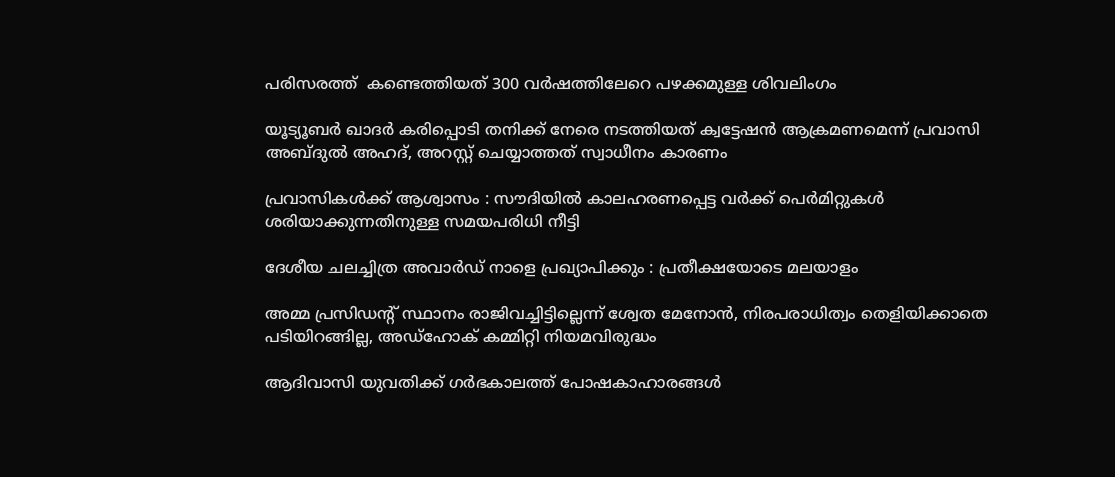പരിസരത്ത്  കണ്ടെത്തിയത് 300 വർഷത്തിലേറെ പഴക്കമുള്ള ശിവലിംഗം

യൂട്യൂബര്‍ ഖാദര്‍ കരിപ്പൊടി തനിക്ക് നേരെ നടത്തിയത് ക്വട്ടേഷന്‍ ആക്രമണമെന്ന് പ്രവാസി അബ്ദുല്‍ അഹദ്, അറസ്റ്റ് ചെയ്യാത്തത് സ്വാധീനം കാരണം

പ്രവാസികൾക്ക് ആശ്വാസം : സൗദിയിൽ കാലഹരണപ്പെട്ട വർക്ക് പെർമിറ്റുകൾ ശരിയാക്കുന്നതിനുള്ള സമയപരിധി നീട്ടി

ദേശീയ ചലച്ചിത്ര അവാര്‍ഡ് നാളെ പ്രഖ്യാപിക്കും : പ്രതീക്ഷയോടെ മലയാളം

അമ്മ പ്രസിഡന്റ് സ്ഥാനം രാജിവച്ചിട്ടില്ലെന്ന് ശ്വേത മേനോന്‍, നിരപരാധിത്വം തെളിയിക്കാതെ പടിയിറങ്ങില്ല, അഡ്‌ഹോക് കമ്മിറ്റി നിയമവിരുദ്ധം

ആദിവാസി യുവതിക്ക് ഗര്‍ഭകാലത്ത് പോഷകാഹാരങ്ങള്‍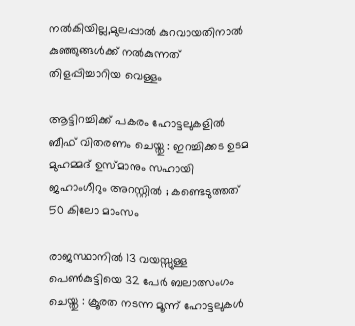നല്‍കിയില്ല,മുലപ്പാല്‍ കുറവായതിനാല്‍ കുഞ്ഞുങ്ങള്‍ക്ക് നല്‍കുന്നത് തിളപ്പിച്ചാറിയ വെള്ളം

ആട്ടിറച്ചിക്ക് പകരം ഹോട്ടലുകളിൽ ബീഫ് വിതരണം ചെയ്തു : ഇറച്ചിക്കട ഉടമ മുഹമ്മദ് ഉസ്മാനും സഹായി ജഹാംഗീറും അറസ്റ്റിൽ ; കണ്ടെടുത്തത് 50 കിലോ മാംസം

രാജസ്ഥാനിൽ 13 വയസ്സുള്ള പെൺകുട്ടിയെ 32 പേർ ബലാത്സംഗം ചെയ്തു : ക്രൂരത നടന്ന മൂന്ന് ഹോട്ടലുകൾ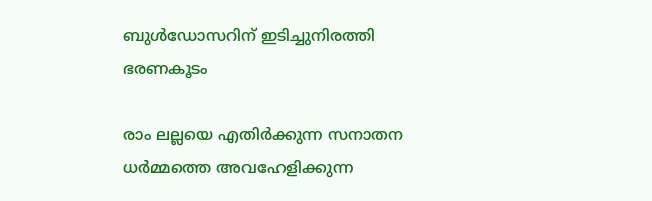ബുൾഡോസറിന് ഇടിച്ചുനിരത്തി ഭരണകൂടം

രാം ലല്ലയെ എതിർക്കുന്ന സനാതന ധർമ്മത്തെ അവഹേളിക്കുന്ന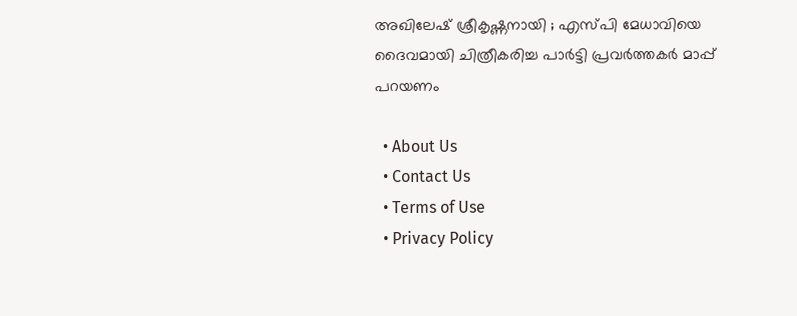അഖിലേഷ് ശ്രീകൃഷ്ണനായി ; എസ്പി മേധാവിയെ ദൈവമായി ചിത്രീകരിച്ച പാർട്ടി പ്രവർത്തകർ മാപ്പ് പറയണം

  • About Us
  • Contact Us
  • Terms of Use
  • Privacy Policy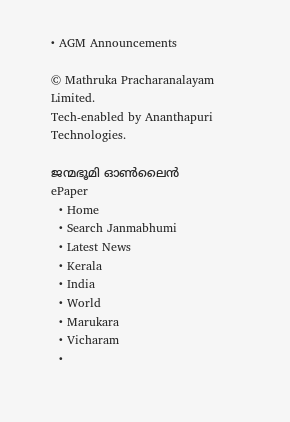• AGM Announcements

© Mathruka Pracharanalayam Limited.
Tech-enabled by Ananthapuri Technologies.

ജന്മഭൂമി ഓണ്‍ലൈന്‍
ePaper
  • Home
  • Search Janmabhumi
  • Latest News
  • Kerala
  • India
  • World
  • Marukara
  • Vicharam
  •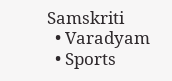Samskriti
  • Varadyam
  • Sports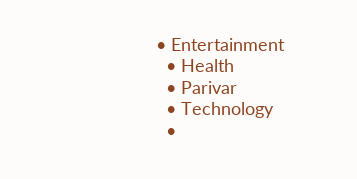• Entertainment
  • Health
  • Parivar
  • Technology
  •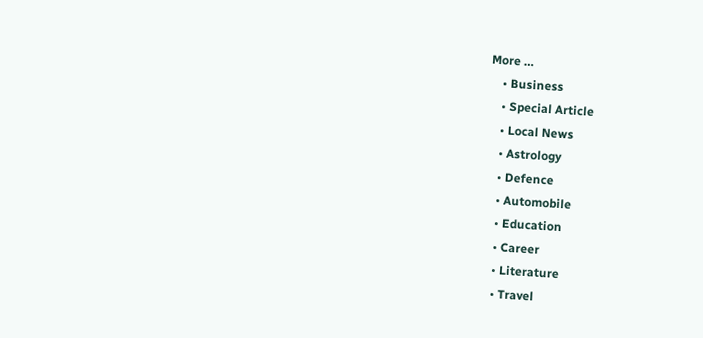More …
    • Business
    • Special Article
    • Local News
    • Astrology
    • Defence
    • Automobile
    • Education
    • Career
    • Literature
    • Travel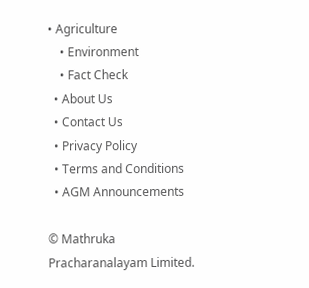• Agriculture
    • Environment
    • Fact Check
  • About Us
  • Contact Us
  • Privacy Policy
  • Terms and Conditions
  • AGM Announcements

© Mathruka Pracharanalayam Limited.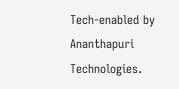Tech-enabled by Ananthapuri Technologies.